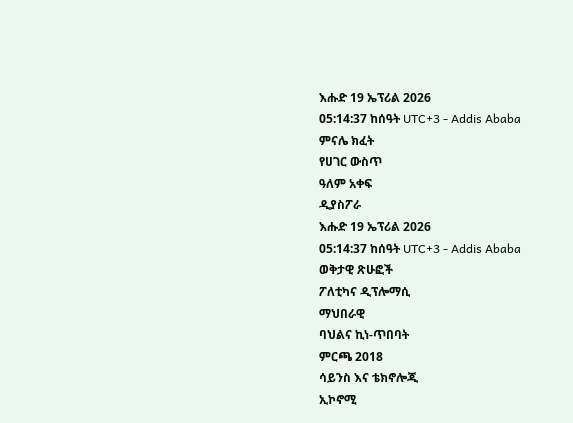እሑድ 19 ኤፕሪል 2026
05:14:37 ከሰዓት UTC+3 - Addis Ababa
ምናሌ ክፈት
የሀገር ውስጥ
ዓለም አቀፍ
ዲያስፖራ
እሑድ 19 ኤፕሪል 2026
05:14:37 ከሰዓት UTC+3 - Addis Ababa
ወቅታዊ ጽሁፎች
ፖለቲካና ዲፕሎማሲ
ማህበራዊ
ባህልና ኪነ-ጥበባት
ምርጫ 2018
ሳይንስ እና ቴክኖሎጂ
ኢኮኖሚ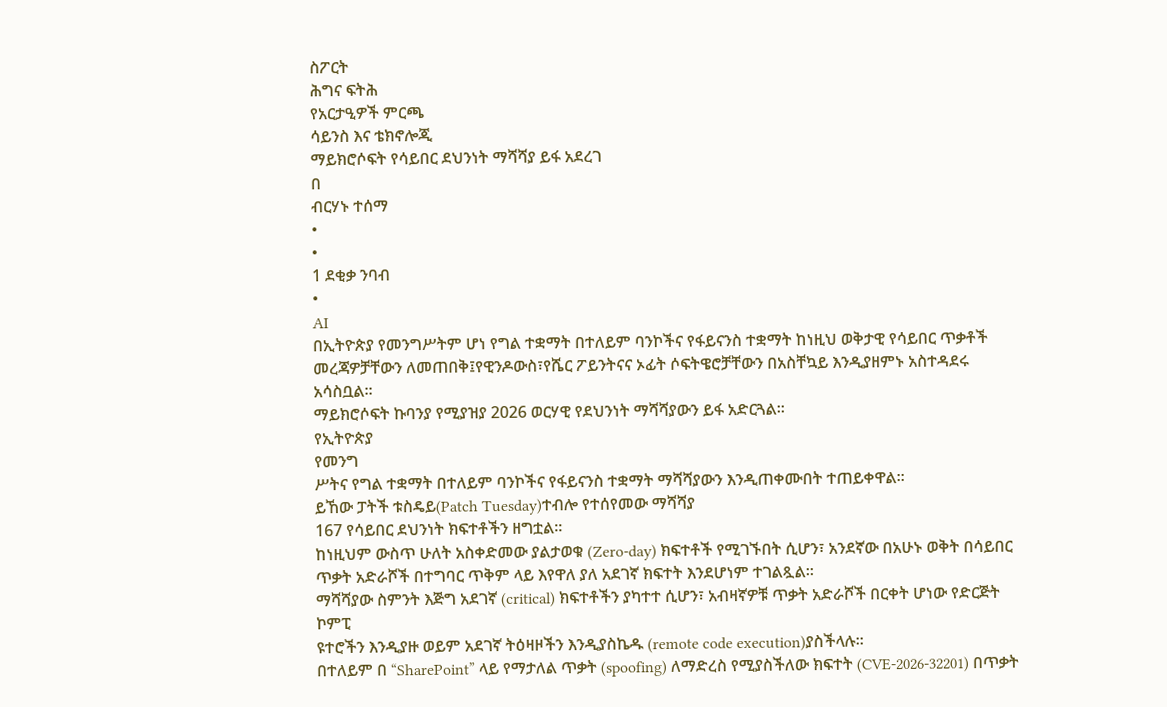ስፖርት
ሕግና ፍትሕ
የአርታዒዎች ምርጫ
ሳይንስ እና ቴክኖሎጂ
ማይክሮሶፍት የሳይበር ደህንነት ማሻሻያ ይፋ አደረገ
በ
ብርሃኑ ተሰማ
•
•
1 ደቂቃ ንባብ
•
AI
በኢትዮጵያ የመንግሥትም ሆነ የግል ተቋማት በተለይም ባንኮችና የፋይናንስ ተቋማት ከነዚህ ወቅታዊ የሳይበር ጥቃቶች መረጃዎቻቸውን ለመጠበቅ፤የዊንዶውስ፣የሼር ፖይንትናና ኦፊት ሶፍትዌሮቻቸውን በአስቸኳይ እንዲያዘምኑ አስተዳደሩ አሳስቧል።
ማይክሮሶፍት ኩባንያ የሚያዝያ 2026 ወርሃዊ የደህንነት ማሻሻያውን ይፋ አድርጓል፡፡
የኢትዮጵያ
የመንግ
ሥትና የግል ተቋማት በተለይም ባንኮችና የፋይናንስ ተቋማት ማሻሻያውን እንዲጠቀሙበት ተጠይቀዋል፡፡
ይኸው ፓትች ቱስዴይ(Patch Tuesday)ተብሎ የተሰየመው ማሻሻያ
167 የሳይበር ደህንነት ክፍተቶችን ዘግቷል።
ከነዚህም ውስጥ ሁለት አስቀድመው ያልታወቁ (Zero-day) ክፍተቶች የሚገኙበት ሲሆን፣ አንደኛው በአሁኑ ወቅት በሳይበር ጥቃት አድራሾች በተግባር ጥቅም ላይ እየዋለ ያለ አደገኛ ክፍተት እንደሆነም ተገልጿል።
ማሻሻያው ስምንት እጅግ አደገኛ (critical) ክፍተቶችን ያካተተ ሲሆን፣ አብዛኛዎቹ ጥቃት አድራሾች በርቀት ሆነው የድርጅት ኮምፒ
ዩተሮችን እንዲያዙ ወይም አደገኛ ትዕዛዞችን እንዲያስኬዱ (remote code execution)ያስችላሉ።
በተለይም በ “SharePoint” ላይ የማታለል ጥቃት (spoofing) ለማድረስ የሚያስችለው ክፍተት (CVE-2026-32201) በጥቃት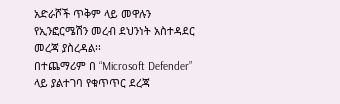አድራሾች ጥቅም ላይ መዋሉን የኢንፎርሜሽን መረብ ደህንነት አስተዳደር መረጃ ያስረዳል፡፡
በተጨማሪም በ “Microsoft Defender” ላይ ያልተገባ የቁጥጥር ደረጃ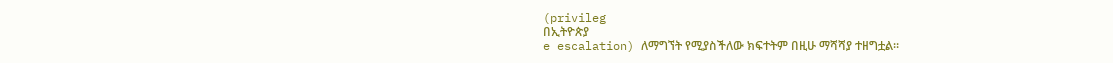(privileg
በኢትዮጵያ
e escalation) ለማግኘት የሚያስችለው ክፍተትም በዚሁ ማሻሻያ ተዘግቷል።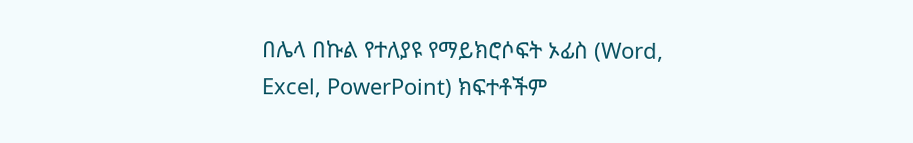በሌላ በኩል የተለያዩ የማይክሮሶፍት ኦፊስ (Word, Excel, PowerPoint) ክፍተቶችም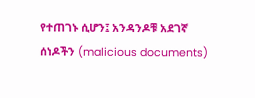የተጠገኑ ሲሆን፤ አንዳንዶቹ አደገኛ ሰነዶችን (malicious documents)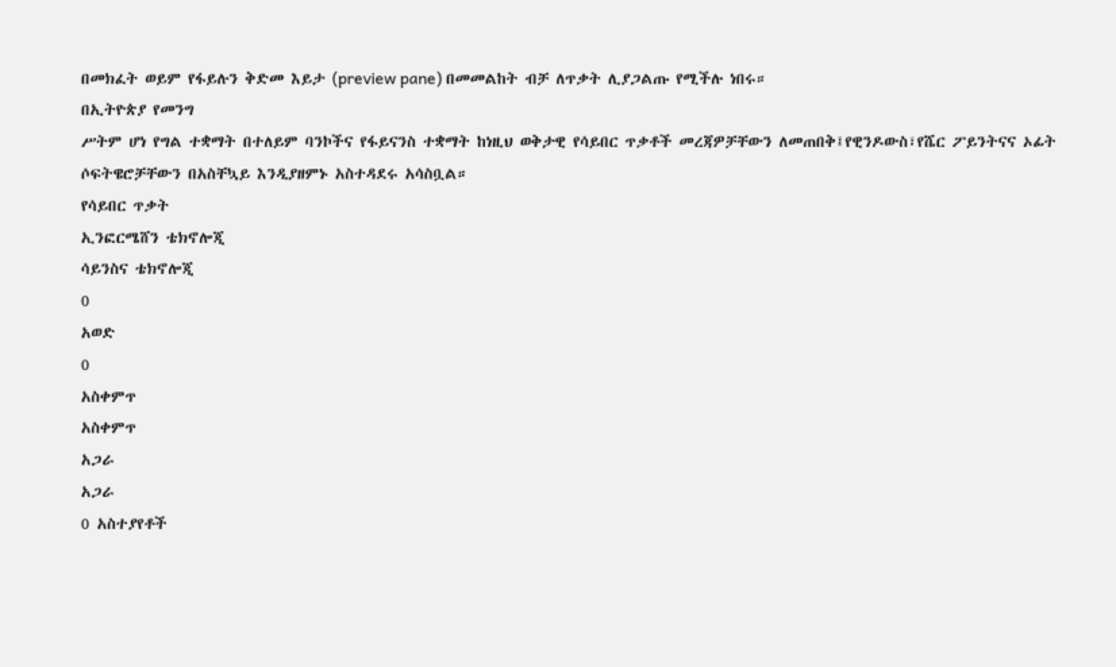በመክፈት ወይም የፋይሉን ቅድመ እይታ (preview pane) በመመልከት ብቻ ለጥቃት ሊያጋልጡ የሚችሉ ነበሩ።
በኢትዮጵያ የመንግ
ሥትም ሆነ የግል ተቋማት በተለይም ባንኮችና የፋይናንስ ተቋማት ከነዚህ ወቅታዊ የሳይበር ጥቃቶች መረጃዎቻቸውን ለመጠበቅ፤የዊንዶውስ፣የሼር ፖይንትናና ኦፊት ሶፍትዌሮቻቸውን በአስቸኳይ እንዲያዘምኑ አስተዳደሩ አሳስቧል።
የሳይበር ጥቃት
ኢንፎርሜሸን ቴክኖሎጂ
ሳይንስና ቴክኖሎጂ
0
አወድ
0
አስቀምጥ
አስቀምጥ
አጋራ
አጋራ
0 አስተያየቶች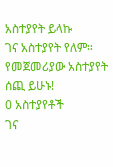አስተያየት ይላኩ
ገና አስተያየት የለም። የመጀመሪያው አስተያየት ሰጪ ይሁኑ!
0 አስተያየቶች
ገና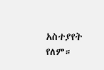አስተያየት የለም።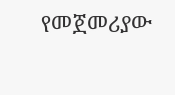የመጀመሪያው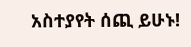አስተያየት ሰጪ ይሁኑ!